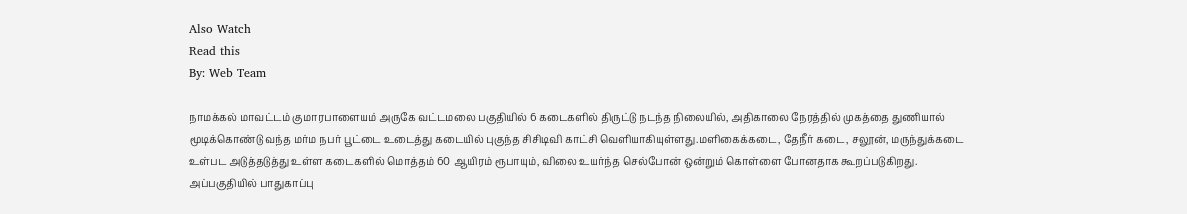Also Watch
Read this
By: Web Team

நாமக்கல் மாவட்டம் குமாரபாளையம் அருகே வட்டமலை பகுதியில் 6 கடைகளில் திருட்டு நடந்த நிலையில், அதிகாலை நேரத்தில் முகத்தை துணியால் மூடிக்கொண்டு வந்த மர்ம நபர் பூட்டை உடைத்து கடையில் புகுந்த சிசிடிவி காட்சி வெளியாகியுள்ளது.மளிகைக்கடை, தேநீர் கடை, சலூன், மருந்துக்கடை உள்பட அடுத்தடுத்து உள்ள கடைகளில் மொத்தம் 60 ஆயிரம் ரூபாயும், விலை உயர்ந்த செல்போன் ஒன்றும் கொள்ளை போனதாக கூறப்படுகிறது. அப்பகுதியில் பாதுகாப்பு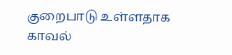குறைபாடு உள்ளதாக காவல்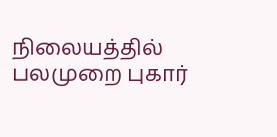நிலையத்தில் பலமுறை புகார்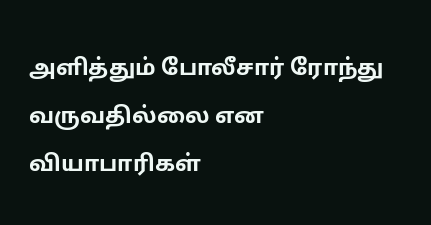அளித்தும் போலீசார் ரோந்து வருவதில்லை என வியாபாரிகள்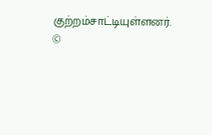குற்றம்சாட்டியுள்ளனர்.
©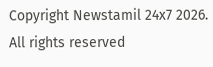Copyright Newstamil 24x7 2026. All rights reserved